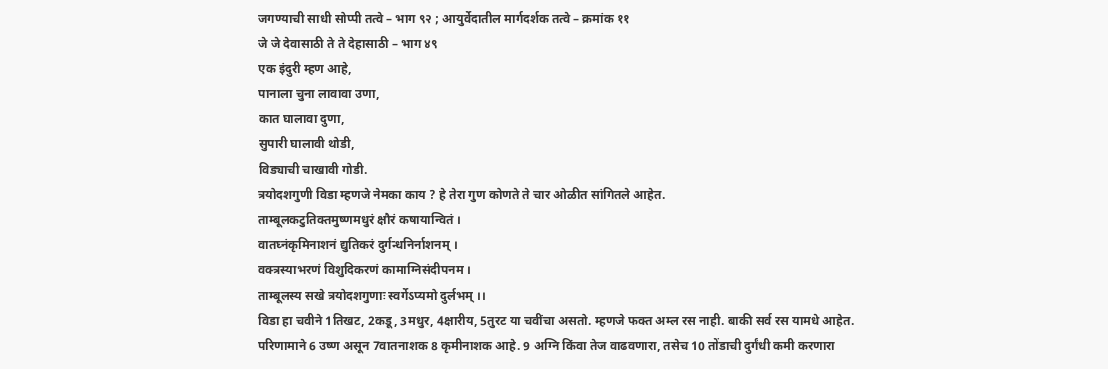जगण्याची साधी सोप्पी तत्वे – भाग ९२ ; आयुर्वेदातील मार्गदर्शक तत्वे – क्रमांक ११
जे जे देवासाठी ते ते देहासाठी – भाग ४९
एक इंदुरी म्हण आहे,
पानाला चुना लावावा उणा,
कात घालावा दुणा,
सुपारी घालावी थोडी,
विड्याची चाखावी गोडी.
त्रयोदशगुणी विडा म्हणजे नेमका काय ? हे तेरा गुण कोणते ते चार ओळीत सांगितले आहेत.
ताम्बूलकटुतिक्तमुष्णमधुरं क्षौरं कषायान्वितं ।
वातघ्नंकृमिनाशनं द्युतिकरं दुर्गन्धनिर्नाशनम् ।
वक्त्रस्याभरणं विशुदिकरणं कामाग्निसंदीपनम ।
ताम्बूलस्य सखे त्रयोदशगुणाः स्वर्गेऽप्यमो दुर्लभम् ।।
विडा हा चवीने 1तिखट, 2कडू, 3मधुर, 4क्षारीय, 5तुरट या चवींचा असतो. म्हणजे फक्त अम्ल रस नाही. बाकी सर्व रस यामधे आहेत.
परिणामाने 6 उष्ण असून 7वातनाशक 8 कृमीनाशक आहे. 9 अग्नि किंवा तेज वाढवणारा, तसेच 10 तोंडाची दुर्गंधी कमी करणारा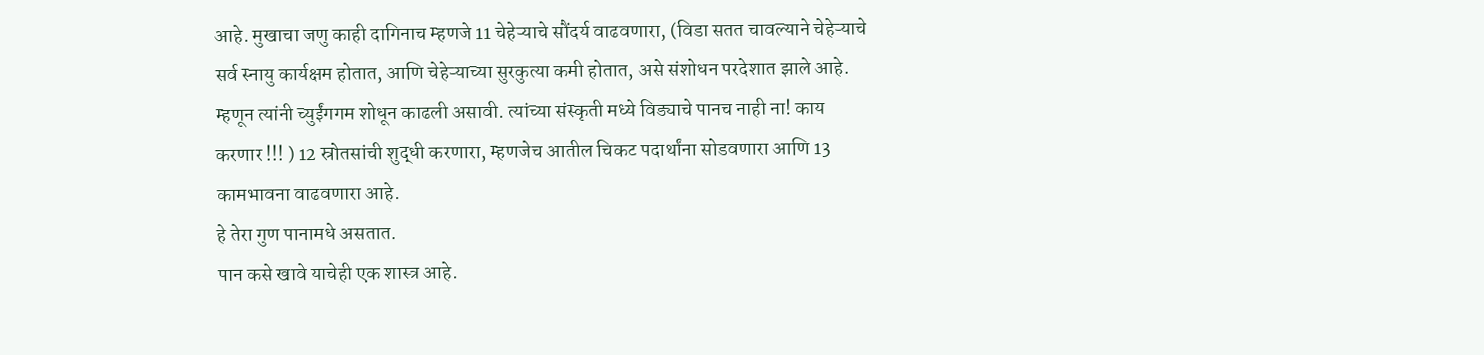आहे. मुखाचा जणु काही दागिनाच म्हणजे 11 चेहेऱ्याचे सौंदर्य वाढवणारा, (विडा सतत चावल्याने चेहेऱ्याचे सर्व स्नायु कार्यक्षम होतात, आणि चेहेऱ्याच्या सुरकुत्या कमी होतात, असे संशोधन परदेशात झाले आहे. म्हणून त्यांनी च्युईंगगम शोधून काढली असावी. त्यांच्या संस्कृती मध्ये विड्याचे पानच नाही ना! काय करणार !!! ) 12 स्रोतसांची शुद्धी करणारा, म्हणजेच आतील चिकट पदार्थांना सोडवणारा आणि 13 कामभावना वाढवणारा आहे.
हे तेरा गुण पानामधे असतात.
पान कसे खावे याचेही एक शास्त्र आहे.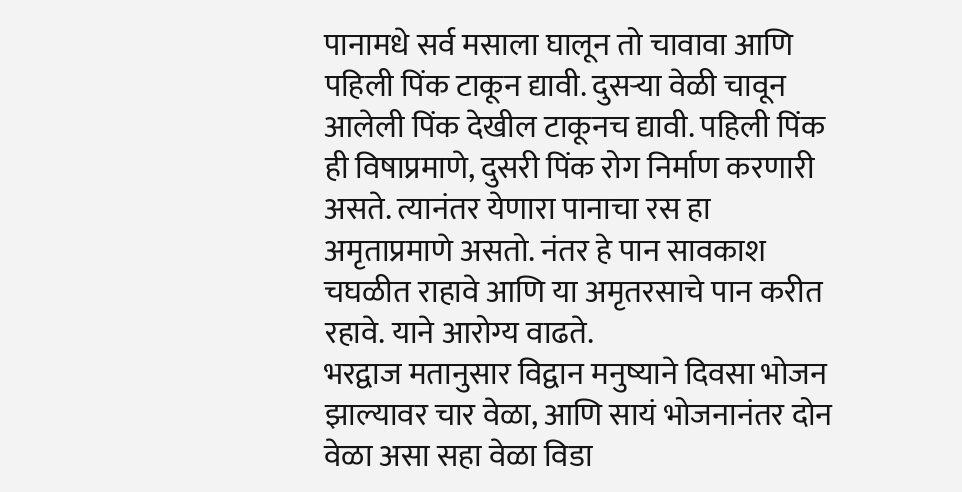पानामधे सर्व मसाला घालून तो चावावा आणि पहिली पिंक टाकून द्यावी. दुसऱ्या वेळी चावून आलेली पिंक देखील टाकूनच द्यावी. पहिली पिंक ही विषाप्रमाणे, दुसरी पिंक रोग निर्माण करणारी असते. त्यानंतर येणारा पानाचा रस हा अमृताप्रमाणे असतो. नंतर हे पान सावकाश चघळीत राहावे आणि या अमृतरसाचे पान करीत रहावे. याने आरोग्य वाढते.
भरद्वाज मतानुसार विद्वान मनुष्याने दिवसा भोजन झाल्यावर चार वेळा, आणि सायं भोजनानंतर दोन वेळा असा सहा वेळा विडा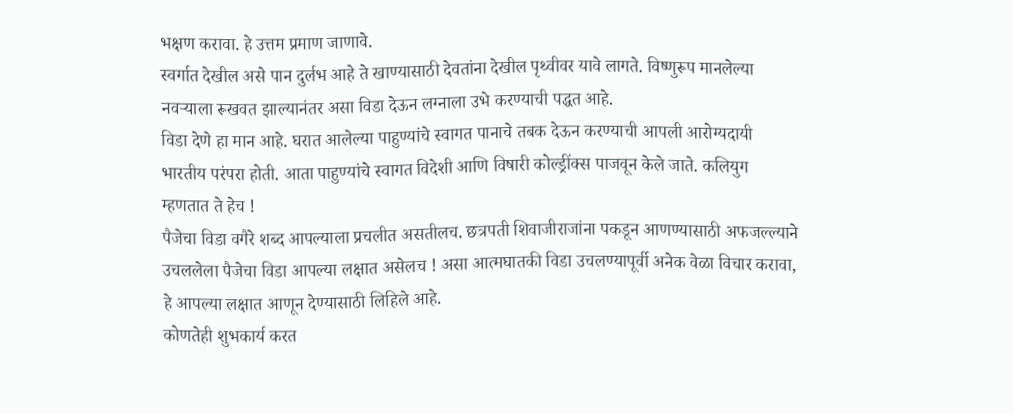भक्षण करावा. हे उत्तम प्रमाण जाणावे.
स्वर्गात देखील असे पान दुर्लभ आहे ते खाण्यासाठी देवतांना देखील पृथ्वीवर यावे लागते. विष्णुरूप मानलेल्या नवऱ्याला रूखवत झाल्यानंतर असा विडा देऊन लग्नाला उभे करण्याची पद्धत आहे.
विडा देणे हा मान आहे. घरात आलेल्या पाहुण्यांचे स्वागत पानाचे तबक देऊन करण्याची आपली आरोग्यदायी भारतीय परंपरा होती. आता पाहुण्यांचे स्वागत विदेशी आणि विषारी कोल्ड्रींक्स पाजवून केले जाते. कलियुग म्हणतात ते हेच !
पैजेचा विडा वगैरे शब्द आपल्याला प्रचलीत असतीलच. छत्रपती शिवाजीराजांना पकडून आणण्यासाठी अफजल्ल्याने उचललेला पैजेचा विडा आपल्या लक्षात असेलच ! असा आत्मघातकी विडा उचलण्यापूर्वी अनेक वेळा विचार करावा, हे आपल्या लक्षात आणून देण्यासाठी लिहिले आहे.
कोणतेही शुभकार्य करत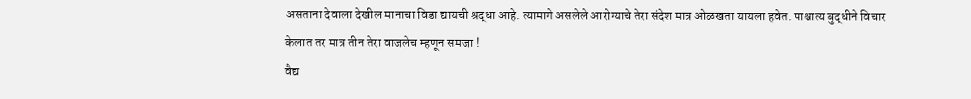असताना देवाला देखील मानाचा विडा द्यायची श्रद्धा आहे. त्यामागे असलेले आरोग्याचे तेरा संदेश मात्र ओळखता यायला हवेत. पाश्चात्य बुद्धीने विचार केलात तर मात्र तीन तेरा वाजलेच म्हणून समजा !
वैद्य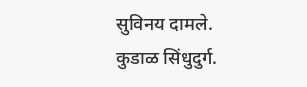सुविनय दामले.
कुडाळ सिंधुदुर्ग.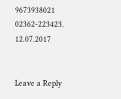9673938021
02362-223423.
12.07.2017


Leave a Reply